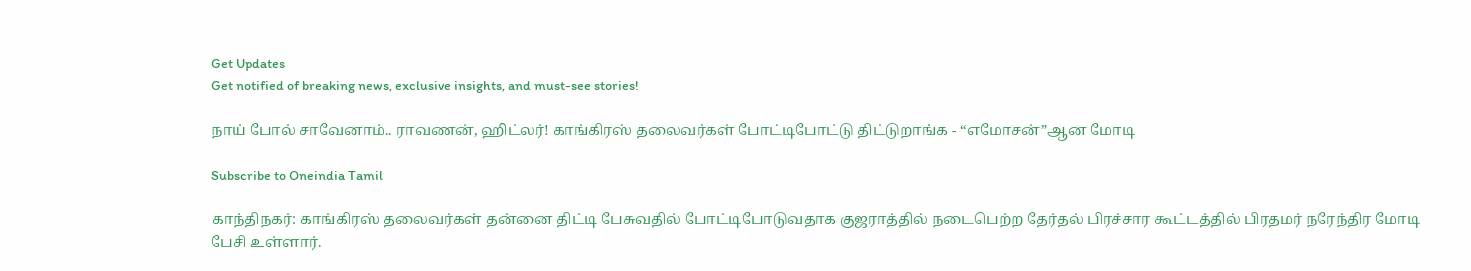Get Updates
Get notified of breaking news, exclusive insights, and must-see stories!

நாய் போல் சாவேனாம்.. ராவணன், ஹிட்லர்! காங்கிரஸ் தலைவர்கள் போட்டிபோட்டு திட்டுறாங்க - “எமோசன்”ஆன மோடி

Subscribe to Oneindia Tamil

காந்திநகர்: காங்கிரஸ் தலைவர்கள் தன்னை திட்டி பேசுவதில் போட்டிபோடுவதாக குஜராத்தில் நடைபெற்ற தேர்தல் பிரச்சார கூட்டத்தில் பிரதமர் நரேந்திர மோடி பேசி உள்ளார்.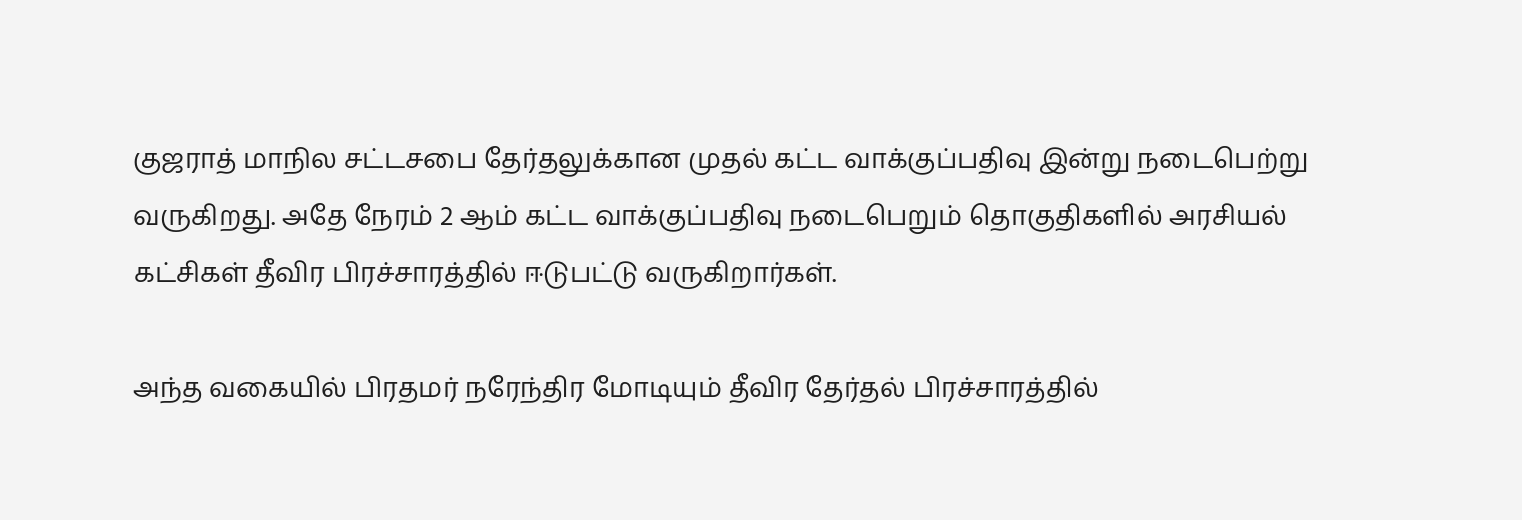குஜராத் மாநில சட்டசபை தேர்தலுக்கான முதல் கட்ட வாக்குப்பதிவு இன்று நடைபெற்று வருகிறது. அதே நேரம் 2 ஆம் கட்ட வாக்குப்பதிவு நடைபெறும் தொகுதிகளில் அரசியல் கட்சிகள் தீவிர பிரச்சாரத்தில் ஈடுபட்டு வருகிறார்கள்.

அந்த வகையில் பிரதமர் நரேந்திர மோடியும் தீவிர தேர்தல் பிரச்சாரத்தில்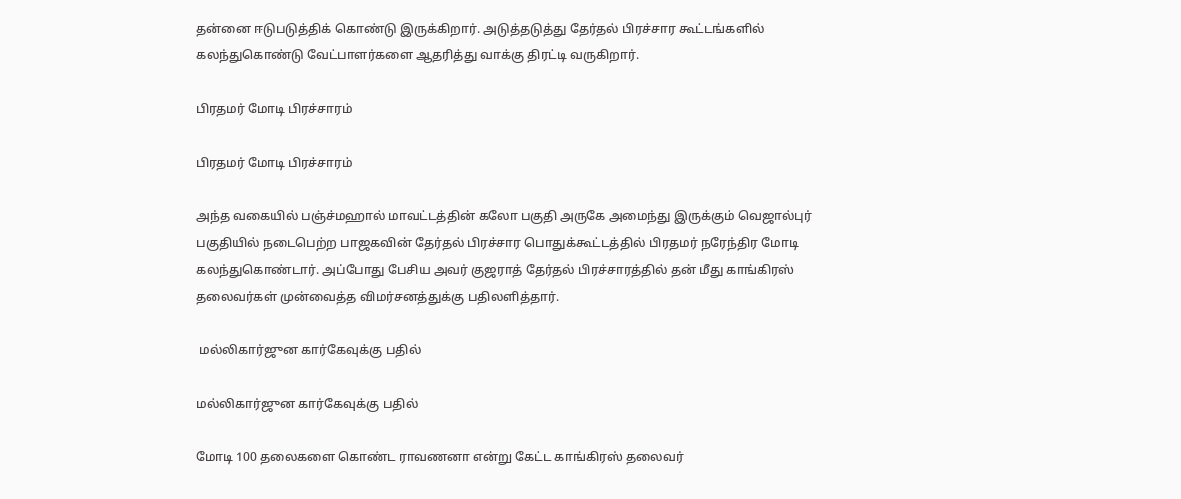தன்னை ஈடுபடுத்திக் கொண்டு இருக்கிறார். அடுத்தடுத்து தேர்தல் பிரச்சார கூட்டங்களில் கலந்துகொண்டு வேட்பாளர்களை ஆதரித்து வாக்கு திரட்டி வருகிறார்.

பிரதமர் மோடி பிரச்சாரம்

பிரதமர் மோடி பிரச்சாரம்

அந்த வகையில் பஞ்ச்மஹால் மாவட்டத்தின் கலோ பகுதி அருகே அமைந்து இருக்கும் வெஜால்புர் பகுதியில் நடைபெற்ற பாஜகவின் தேர்தல் பிரச்சார பொதுக்கூட்டத்தில் பிரதமர் நரேந்திர மோடி கலந்துகொண்டார். அப்போது பேசிய அவர் குஜராத் தேர்தல் பிரச்சாரத்தில் தன் மீது காங்கிரஸ் தலைவர்கள் முன்வைத்த விமர்சனத்துக்கு பதிலளித்தார்.

 மல்லிகார்ஜுன கார்கேவுக்கு பதில்

மல்லிகார்ஜுன கார்கேவுக்கு பதில்

மோடி 100 தலைகளை கொண்ட ராவணனா என்று கேட்ட காங்கிரஸ் தலைவர்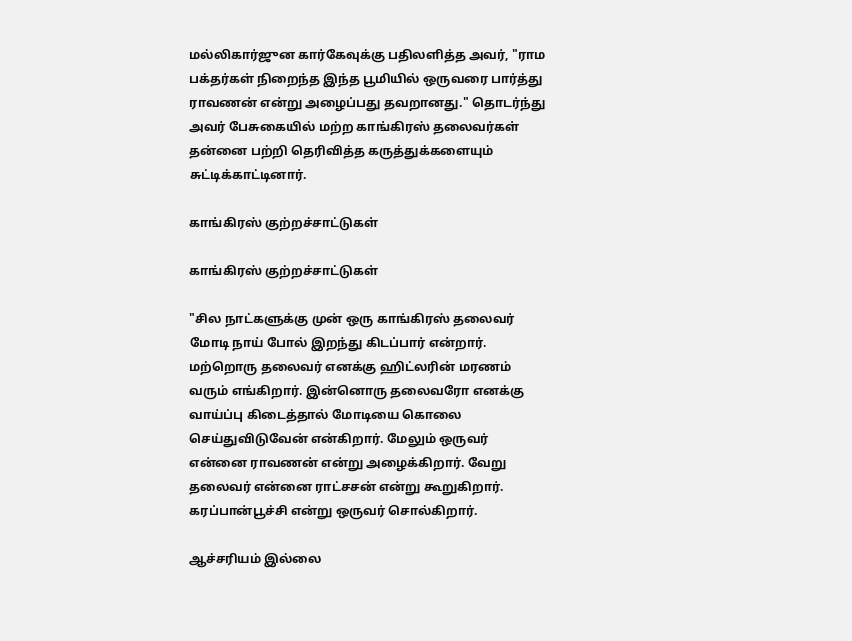மல்லிகார்ஜுன கார்கேவுக்கு பதிலளித்த அவர், "ராம பக்தர்கள் நிறைந்த இந்த பூமியில் ஒருவரை பார்த்து ராவணன் என்று அழைப்பது தவறானது." தொடர்ந்து அவர் பேசுகையில் மற்ற காங்கிரஸ் தலைவர்கள் தன்னை பற்றி தெரிவித்த கருத்துக்களையும் சுட்டிக்காட்டினார்.

காங்கிரஸ் குற்றச்சாட்டுகள்

காங்கிரஸ் குற்றச்சாட்டுகள்

"சில நாட்களுக்கு முன் ஒரு காங்கிரஸ் தலைவர் மோடி நாய் போல் இறந்து கிடப்பார் என்றார். மற்றொரு தலைவர் எனக்கு ஹிட்லரின் மரணம் வரும் எங்கிறார். இன்னொரு தலைவரோ எனக்கு வாய்ப்பு கிடைத்தால் மோடியை கொலை செய்துவிடுவேன் என்கிறார். மேலும் ஒருவர் என்னை ராவணன் என்று அழைக்கிறார். வேறு தலைவர் என்னை ராட்சசன் என்று கூறுகிறார். கரப்பான்பூச்சி என்று ஒருவர் சொல்கிறார்.

ஆச்சரியம் இல்லை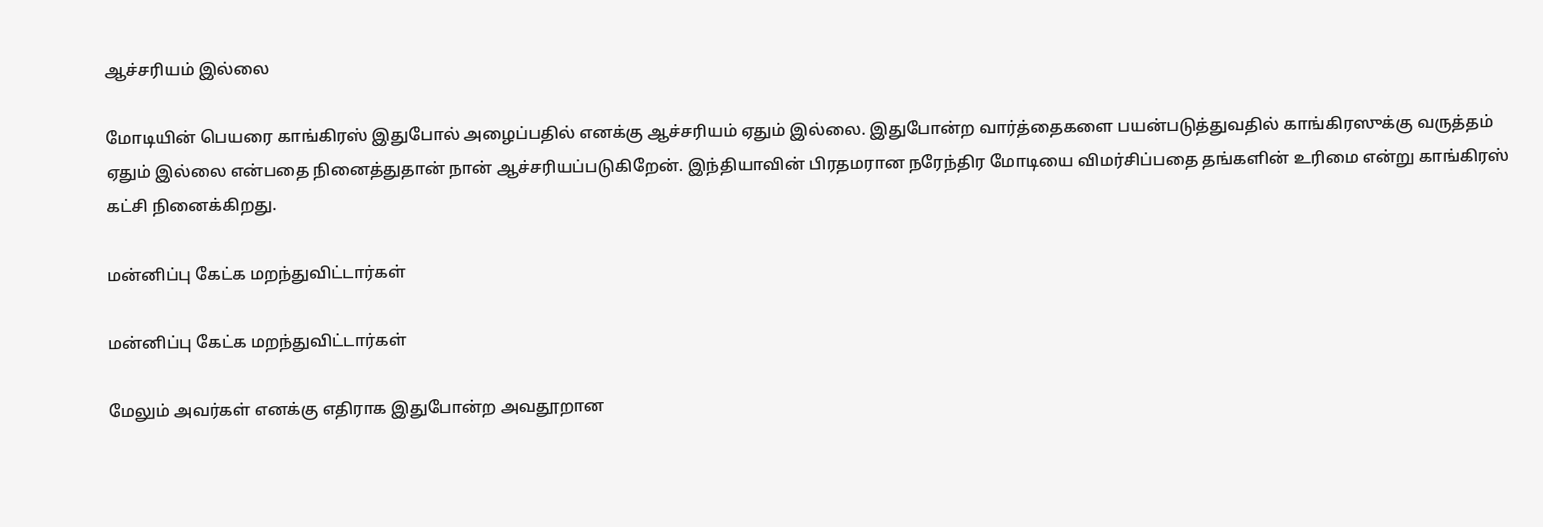ஆச்சரியம் இல்லை

மோடியின் பெயரை காங்கிரஸ் இதுபோல் அழைப்பதில் எனக்கு ஆச்சரியம் ஏதும் இல்லை. இதுபோன்ற வார்த்தைகளை பயன்படுத்துவதில் காங்கிரஸுக்கு வருத்தம் ஏதும் இல்லை என்பதை நினைத்துதான் நான் ஆச்சரியப்படுகிறேன். இந்தியாவின் பிரதமரான நரேந்திர மோடியை விமர்சிப்பதை தங்களின் உரிமை என்று காங்கிரஸ் கட்சி நினைக்கிறது.

மன்னிப்பு கேட்க மறந்துவிட்டார்கள்

மன்னிப்பு கேட்க மறந்துவிட்டார்கள்

மேலும் அவர்கள் எனக்கு எதிராக இதுபோன்ற அவதூறான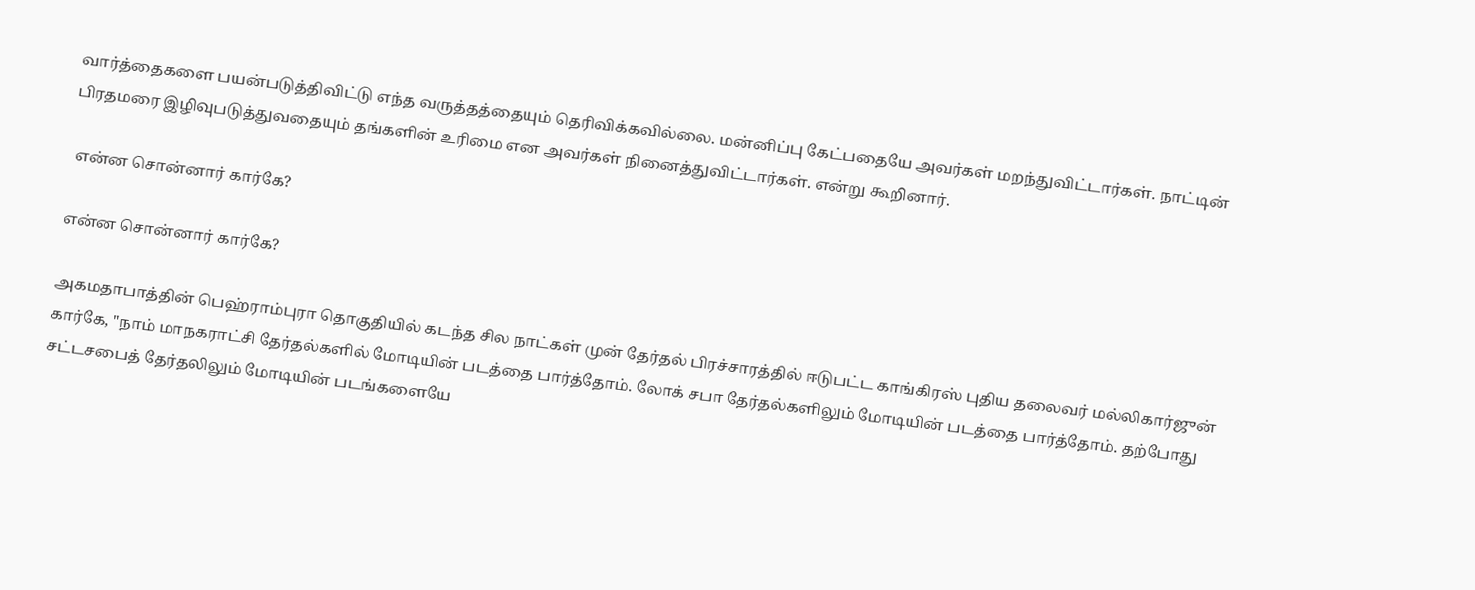வார்த்தைகளை பயன்படுத்திவிட்டு எந்த வருத்தத்தையும் தெரிவிக்கவில்லை. மன்னிப்பு கேட்பதையே அவர்கள் மறந்துவிட்டார்கள். நாட்டின் பிரதமரை இழிவுபடுத்துவதையும் தங்களின் உரிமை என அவர்கள் நினைத்துவிட்டார்கள். என்று கூறினார்.

 என்ன சொன்னார் கார்கே?

என்ன சொன்னார் கார்கே?

அகமதாபாத்தின் பெஹ்ராம்புரா தொகுதியில் கடந்த சில நாட்கள் முன் தேர்தல் பிரச்சாரத்தில் ஈடுபட்ட காங்கிரஸ் புதிய தலைவர் மல்லிகார்ஜுன் கார்கே, "நாம் மாநகராட்சி தேர்தல்களில் மோடியின் படத்தை பார்த்தோம். லோக் சபா தேர்தல்களிலும் மோடியின் படத்தை பார்த்தோம். தற்போது சட்டசபைத் தேர்தலிலும் மோடியின் படங்களையே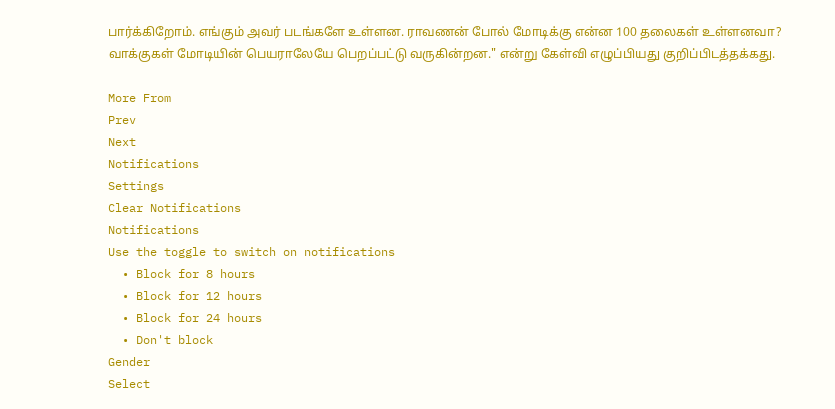பார்க்கிறோம். எங்கும் அவர் படங்களே உள்ளன. ராவணன் போல் மோடிக்கு என்ன 100 தலைகள் உள்ளனவா? வாக்குகள் மோடியின் பெயராலேயே பெறப்பட்டு வருகின்றன." என்று கேள்வி எழுப்பியது குறிப்பிடத்தக்கது.

More From
Prev
Next
Notifications
Settings
Clear Notifications
Notifications
Use the toggle to switch on notifications
  • Block for 8 hours
  • Block for 12 hours
  • Block for 24 hours
  • Don't block
Gender
Select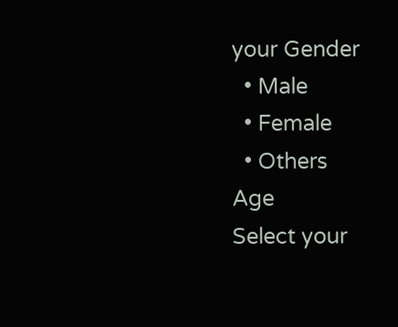your Gender
  • Male
  • Female
  • Others
Age
Select your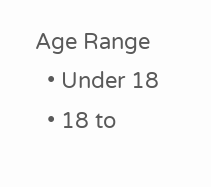Age Range
  • Under 18
  • 18 to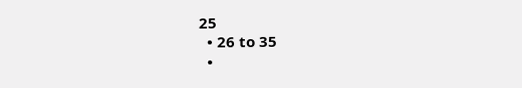25
  • 26 to 35
  •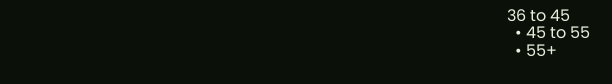36 to 45
  • 45 to 55
  • 55+